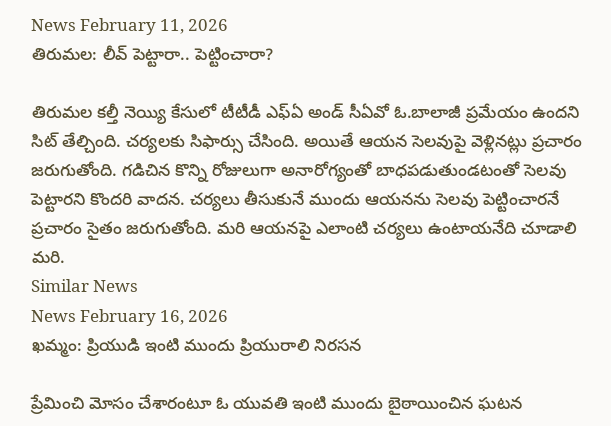News February 11, 2026
తిరుమల: లీవ్ పెట్టారా.. పెట్టించారా?

తిరుమల కల్తీ నెయ్యి కేసులో టీటీడీ ఎఫ్ఏ అండ్ సీఏవో ఓ.బాలాజీ ప్రమేయం ఉందని సిట్ తేల్చింది. చర్యలకు సిఫార్సు చేసింది. అయితే ఆయన సెలవుపై వెళ్లినట్లు ప్రచారం జరుగుతోంది. గడిచిన కొన్ని రోజులుగా అనారోగ్యంతో బాధపడుతుండటంతో సెలవు పెట్టారని కొందరి వాదన. చర్యలు తీసుకునే ముందు ఆయనను సెలవు పెట్టించారనే ప్రచారం సైతం జరుగుతోంది. మరి ఆయనపై ఎలాంటి చర్యలు ఉంటాయనేది చూడాలి మరి.
Similar News
News February 16, 2026
ఖమ్మం: ప్రియుడి ఇంటి ముందు ప్రియురాలి నిరసన

ప్రేమించి మోసం చేశారంటూ ఓ యువతి ఇంటి ముందు బైఠాయించిన ఘటన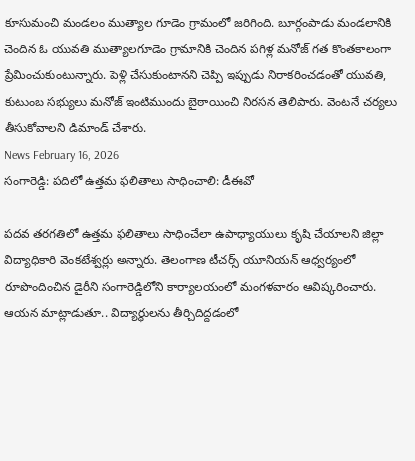కూసుమంచి మండలం ముత్యాల గూడెం గ్రామంలో జరిగింది. బూర్గంపాడు మండలానికి చెందిన ఓ యువతి ముత్యాలగూడెం గ్రామానికి చెందిన పగిళ్ల మనోజ్ గత కొంతకాలంగా ప్రేమించుకుంటున్నారు. పెళ్లి చేసుకుంటానని చెప్పి ఇప్పుడు నిరాకరించడంతో యువతి, కుటుంబ సభ్యులు మనోజ్ ఇంటిముందు బైఠాయించి నిరసన తెలిపారు. వెంటనే చర్యలు తీసుకోవాలని డిమాండ్ చేశారు.
News February 16, 2026
సంగారెడ్డి: పదిలో ఉత్తమ ఫలితాలు సాధించాలి: డీఈవో

పదవ తరగతిలో ఉత్తమ ఫలితాలు సాధించేలా ఉపాధ్యాయులు కృషి చేయాలని జిల్లా విద్యాధికారి వెంకటేశ్వర్లు అన్నారు. తెలంగాణ టీచర్స్ యూనియన్ ఆధ్వర్యంలో రూపొందించిన డైరీని సంగారెడ్డిలోని కార్యాలయంలో మంగళవారం ఆవిష్కరించారు. ఆయన మాట్లాడుతూ.. విద్యార్థులను తీర్చిదిద్దడంలో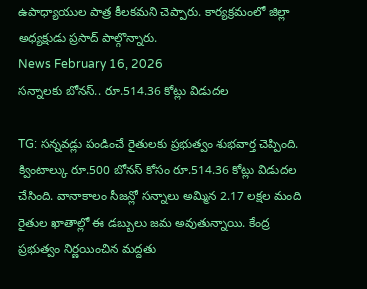ఉపాధ్యాయుల పాత్ర కీలకమని చెప్పారు. కార్యక్రమంలో జిల్లా అధ్యక్షుడు ప్రసాద్ పాల్గొన్నారు.
News February 16, 2026
సన్నాలకు బోనస్.. రూ.514.36 కోట్లు విడుదల

TG: సన్నవడ్లు పండించే రైతులకు ప్రభుత్వం శుభవార్త చెప్పింది. క్వింటాల్కు రూ.500 బోనస్ కోసం రూ.514.36 కోట్లు విడుదల చేసింది. వానాకాలం సీజన్లో సన్నాలు అమ్మిన 2.17 లక్షల మంది రైతుల ఖాతాల్లో ఈ డబ్బులు జమ అవుతున్నాయి. కేంద్ర ప్రభుత్వం నిర్ణయించిన మద్దతు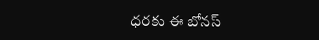ధరకు ఈ బోనస్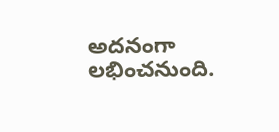అదనంగా లభించనుంది.